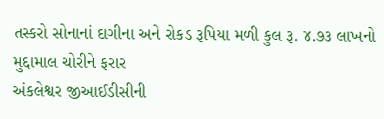તસ્કરો સોનાનાં દાગીના અને રોકડ રૂપિયા મળી કુલ રૂ. ૪.૭૩ લાખનો મુદ્દામાલ ચોરીને ફરાર
અંકલેશ્વર જીઆઈડીસીની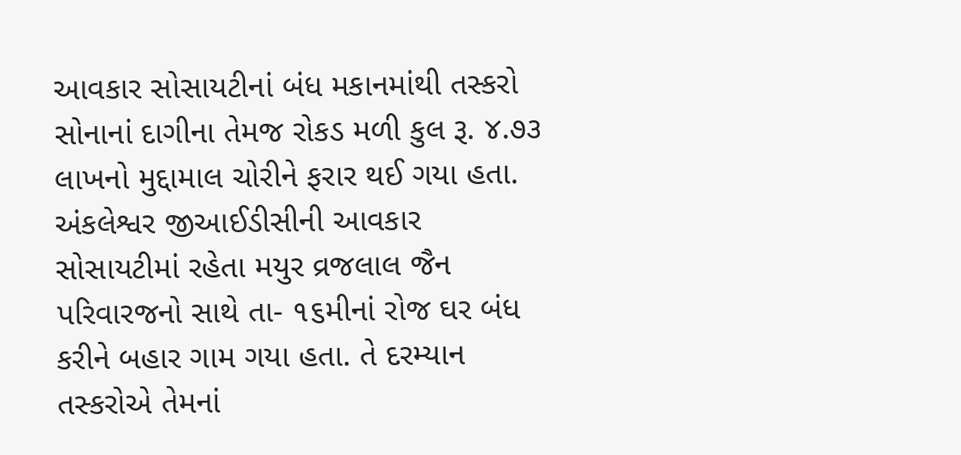આવકાર સોસાયટીનાં બંધ મકાનમાંથી તસ્કરો સોનાનાં દાગીના તેમજ રોકડ મળી કુલ રૂ. ૪.૭૩ લાખનો મુદ્દામાલ ચોરીને ફરાર થઈ ગયા હતા.
અંકલેશ્વર જીઆઈડીસીની આવકાર સોસાયટીમાં રહેતા મયુર વ્રજલાલ જૈન પરિવારજનો સાથે તા- ૧૬મીનાં રોજ ઘર બંધ કરીને બહાર ગામ ગયા હતા. તે દરમ્યાન તસ્કરોએ તેમનાં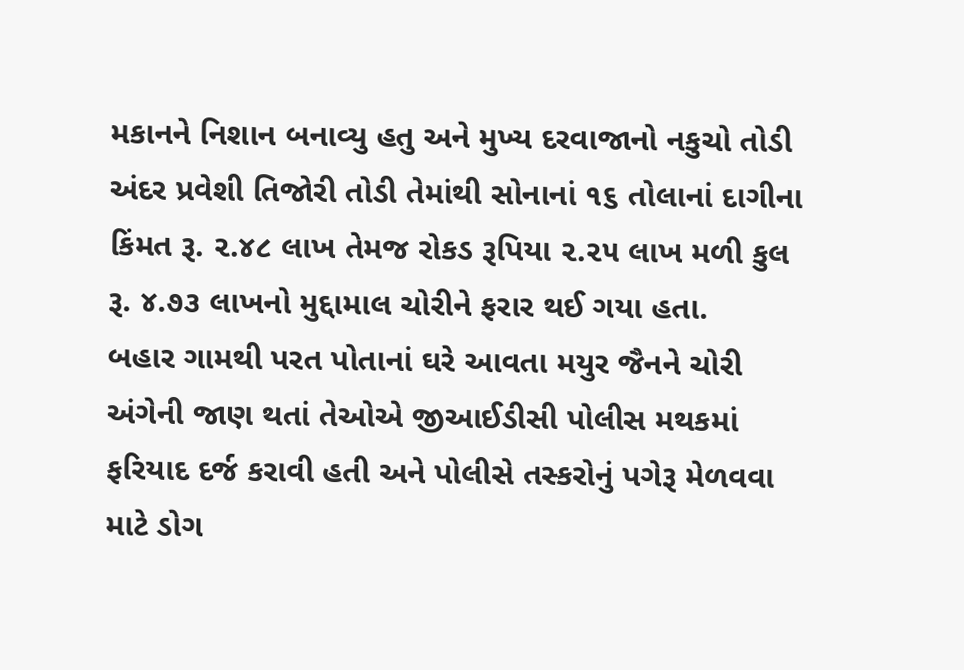મકાનને નિશાન બનાવ્યુ હતુ અને મુખ્ય દરવાજાનો નકુચો તોડી અંદર પ્રવેશી તિજોરી તોડી તેમાંથી સોનાનાં ૧૬ તોલાનાં દાગીના કિંમત રૂ. ૨.૪૮ લાખ તેમજ રોકડ રૂપિયા ૨.૨૫ લાખ મળી કુલ રૂ. ૪.૭૩ લાખનો મુદ્દામાલ ચોરીને ફરાર થઈ ગયા હતા.
બહાર ગામથી પરત પોતાનાં ઘરે આવતા મયુર જૈનને ચોરી અંગેની જાણ થતાં તેઓએ જીઆઈડીસી પોલીસ મથકમાં ફરિયાદ દર્જ કરાવી હતી અને પોલીસે તસ્કરોનું પગેરૂ મેળવવા માટે ડોગ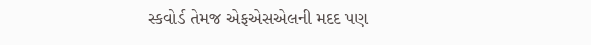સ્કવોર્ડ તેમજ એફએસએલની મદદ પણ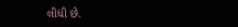લીધી છે.